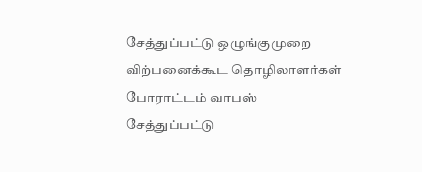சேத்துப்பட்டு ஒழுங்குமுறை விற்பனைக்கூட தொழிலாளர்கள் போராட்டம் வாபஸ்
சேத்துப்பட்டு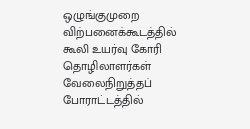ஒழுங்குமுறை விற்பனைக்கூடத்தில் கூலி உயர்வு கோரி தொழிலாளர்கள் வேலைநிறுத்தப் போராட்டத்தில்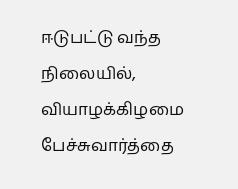ஈடுபட்டு வந்த நிலையில், வியாழக்கிழமை பேச்சுவார்த்தை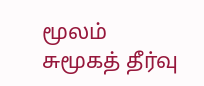மூலம் சுமூகத் தீர்வு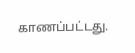காணப்பட்டது.